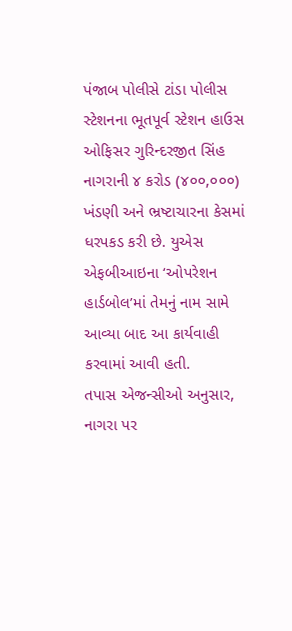પંજાબ પોલીસે ટાંડા પોલીસ સ્ટેશનના ભૂતપૂર્વ સ્ટેશન હાઉસ ઓફિસર ગુરિન્દરજીત સિંહ નાગરાની ૪ કરોડ (૪૦૦,૦૦૦) ખંડણી અને ભ્રષ્ટાચારના કેસમાં ધરપકડ કરી છે. યુએસ એફબીઆઇના ‘ઓપરેશન હાર્ડબોલ’માં તેમનું નામ સામે આવ્યા બાદ આ કાર્યવાહી કરવામાં આવી હતી.
તપાસ એજન્સીઓ અનુસાર, નાગરા પર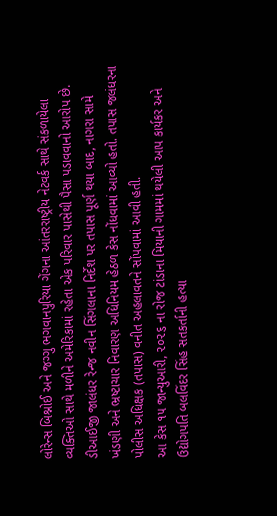લોરેન્સ બિશ્નોઈ અને જગ્ગુ ભગવાનપુરિયા ગેંગના આંતરરાષ્ટ્રીય નેટવર્ક સાથે સંકળાયેલા વ્યક્તિઓ સાથે મળીને અમેરિકામાં રહેતા એક પરિવાર પાસેથી પૈસા પડાવવાનો આરોપ છે. ડીઆઈજી જાલંધર રેન્જ નવીન સિંગલાના નિર્દેશ પર તપાસ પૂર્ણ થયા બાદ, નાગરા સામે ખંડણી અને ભ્રષ્ટાચાર નિવારણ અધિનિયમ હેઠળ કેસ નોંધવામાં આવ્યો હતો. તપાસ જલંધરના પોલીસ અધિક્ષક (તપાસ) વનીત અહલાવતને સોંપવામાં આવી હતી.
આ કેસ ૧૫ જાન્યુઆરી, ૨૦૨૬ ના રોજ ટાંડાના મિયાની ગામમાં થયેલી આપ કાર્યકર અને ઉદ્યોગપતિ બલવિંદર સિંહ સતકર્તાની હત્યા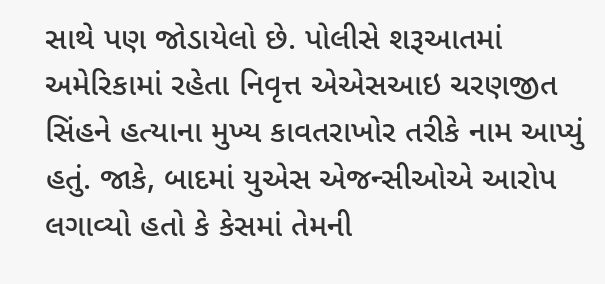સાથે પણ જોડાયેલો છે. પોલીસે શરૂઆતમાં અમેરિકામાં રહેતા નિવૃત્ત એએસઆઇ ચરણજીત સિંહને હત્યાના મુખ્ય કાવતરાખોર તરીકે નામ આપ્યું હતું. જાકે, બાદમાં યુએસ એજન્સીઓએ આરોપ લગાવ્યો હતો કે કેસમાં તેમની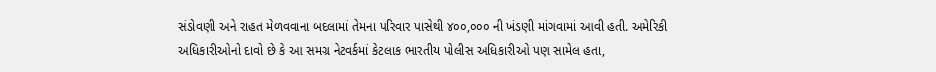સંડોવણી અને રાહત મેળવવાના બદલામાં તેમના પરિવાર પાસેથી ૪૦૦,૦૦૦ ની ખંડણી માંગવામાં આવી હતી. અમેરિકી અધિકારીઓનો દાવો છે કે આ સમગ્ર નેટવર્કમાં કેટલાક ભારતીય પોલીસ અધિકારીઓ પણ સામેલ હતા,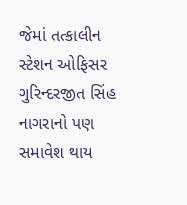જેમાં તત્કાલીન સ્ટેશન ઓફિસર ગુરિન્દરજીત સિંહ નાગરાનો પણ સમાવેશ થાય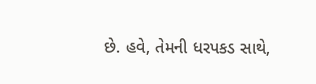છે. હવે, તેમની ધરપકડ સાથે,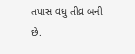તપાસ વધુ તીવ્ર બની છે.